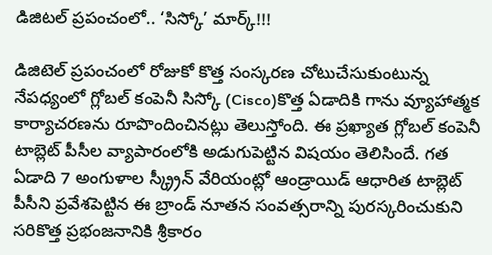డిజిటల్ ప్రపంచంలో.. ‘సిస్కో’ మార్క్!!!

డిజిటెల్ ప్రపంచంలో రోజుకో కొత్త సంస్కరణ చోటుచేసుకుంటున్న నేపధ్యంలో గ్లోబల్ కంపెనీ సిస్కో (Cisco)కొత్త ఏడాదికి గాను వ్యూహాత్మక కార్యాచరణను రూపొందించినట్లు తెలుస్తోంది. ఈ ప్రఖ్యాత గ్లోబల్ కంపెనీ టాబ్లెట్ పీసీల వ్యాపారంలోకి అడుగుపెట్టిన విషయం తెలిసిందే. గత ఏడాది 7 అంగుళాల స్క్ర్రీన్ వేరియంట్లో ఆండ్రాయిడ్ ఆధారిత టాబ్లెట్ పీసీని ప్రవేశపెట్టిన ఈ బ్రాండ్ నూతన సంవత్సరాన్ని పురస్కరించుకుని సరికొత్త ప్రభంజనానికి శ్రీకారం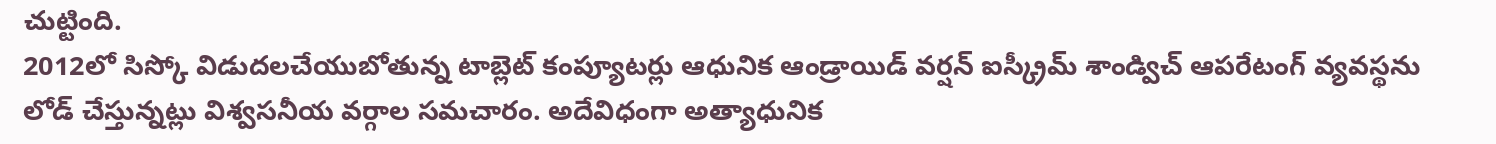చుట్టింది.
2012లో సిస్కో విడుదలచేయుబోతున్న టాబ్లెట్ కంప్యూటర్లు ఆధునిక ఆండ్రాయిడ్ వర్షన్ ఐస్క్రీమ్ శాండ్విచ్ ఆపరేటంగ్ వ్యవస్థను లోడ్ చేస్తున్నట్లు విశ్వసనీయ వర్గాల సమచారం. అదేవిధంగా అత్యాధునిక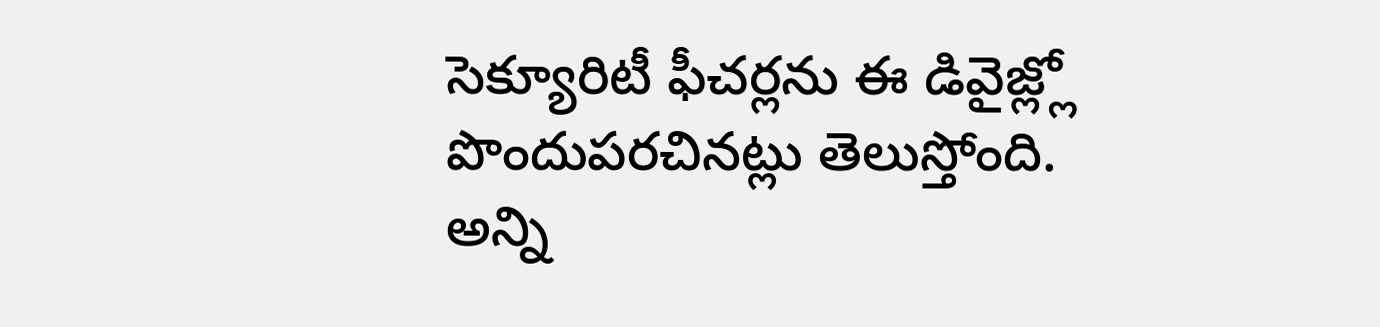సెక్యూరిటీ ఫీచర్లను ఈ డివైజ్ల్లో పొందుపరచినట్లు తెలుస్తోంది.
అన్ని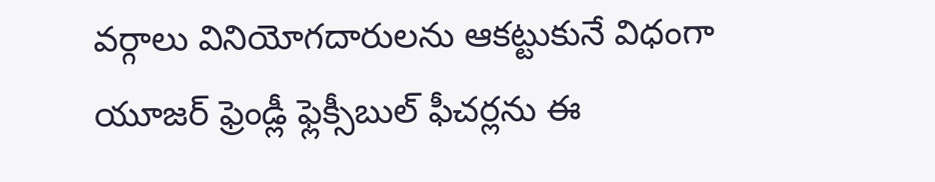వర్గాలు వినియోగదారులను ఆకట్టుకునే విధంగా యూజర్ ఫ్రెండ్లీ ఫ్లెక్సీబుల్ ఫీచర్లను ఈ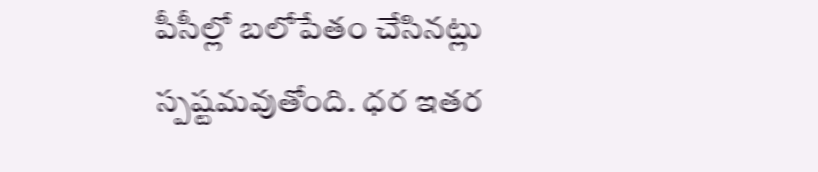పీసీల్లో బలోపేతం చేసినట్లు స్పష్టమవుతోంది. ధర ఇతర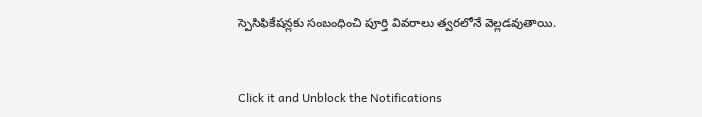స్పెసిఫికేషన్లకు సంబంధించి పూర్తి వివరాలు త్వరలోనే వెల్లడవుతాయి.


Click it and Unblock the Notifications